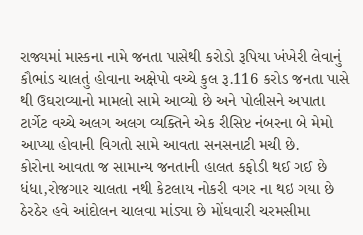રાજ્યમાં માસ્કના નામે જનતા પાસેથી કરોડો રૂપિયા ખંખેરી લેવાનું કૌભાંડ ચાલતું હોવાના અક્ષેપો વચ્ચે કુલ રૂ.116 કરોડ જનતા પાસે થી ઉઘરાવ્યાનો મામલો સામે આવ્યો છે અને પોલીસને અપાતા ટાર્ગેટ વચ્ચે અલગ અલગ વ્યક્તિને એક રીસિપ્ટ નંબરના બે મેમો આપ્યા હોવાની વિગતો સામે આવતા સનસનાટી મચી છે.
કોરોના આવતા જ સામાન્ય જનતાની હાલત કફોડી થઈ ગઈ છે ધંધા,રોજગાર ચાલતા નથી કેટલાય નોકરી વગર ના થઇ ગયા છે ઠેરઠેર હવે આંદોલન ચાલવા માંડ્યા છે મોંઘવારી ચરમસીમા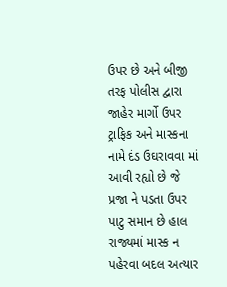ઉપર છે અને બીજી તરફ પોલીસ દ્વારા જાહેર માર્ગો ઉપર ટ્રાફિક અને માસ્કના નામે દંડ ઉઘરાવવા માં આવી રહ્યો છે જે પ્રજા ને પડતા ઉપર પાટુ સમાન છે હાલ રાજ્યમાં માસ્ક ન પહેરવા બદલ અત્યાર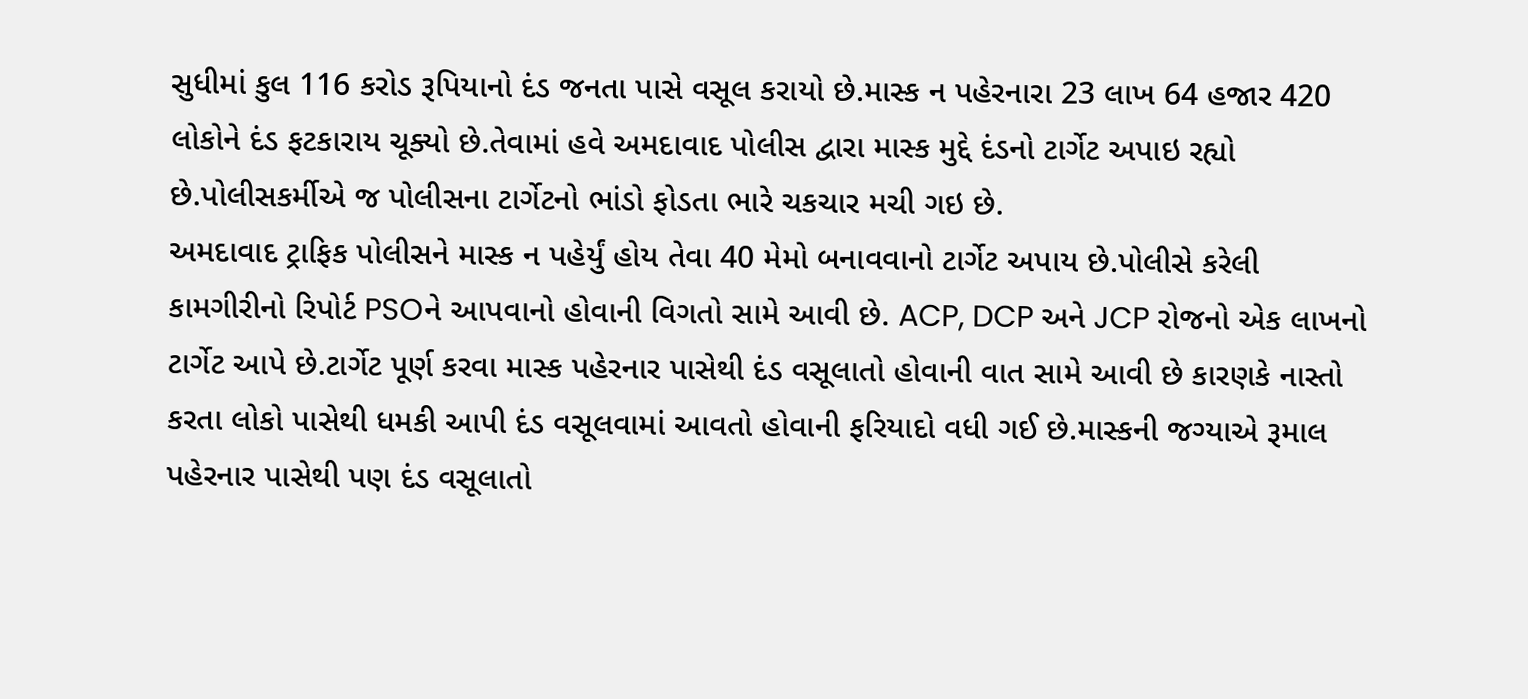સુધીમાં કુલ 116 કરોડ રૂપિયાનો દંડ જનતા પાસે વસૂલ કરાયો છે.માસ્ક ન પહેરનારા 23 લાખ 64 હજાર 420 લોકોને દંડ ફટકારાય ચૂક્યો છે.તેવામાં હવે અમદાવાદ પોલીસ દ્વારા માસ્ક મુદ્દે દંડનો ટાર્ગેટ અપાઇ રહ્યો છે.પોલીસકર્મીએ જ પોલીસના ટાર્ગેટનો ભાંડો ફોડતા ભારે ચકચાર મચી ગઇ છે.
અમદાવાદ ટ્રાફિક પોલીસને માસ્ક ન પહેર્યું હોય તેવા 40 મેમો બનાવવાનો ટાર્ગેટ અપાય છે.પોલીસે કરેલી કામગીરીનો રિપોર્ટ PSOને આપવાનો હોવાની વિગતો સામે આવી છે. ACP, DCP અને JCP રોજનો એક લાખનો ટાર્ગેટ આપે છે.ટાર્ગેટ પૂર્ણ કરવા માસ્ક પહેરનાર પાસેથી દંડ વસૂલાતો હોવાની વાત સામે આવી છે કારણકે નાસ્તો કરતા લોકો પાસેથી ધમકી આપી દંડ વસૂલવામાં આવતો હોવાની ફરિયાદો વધી ગઈ છે.માસ્કની જગ્યાએ રૂમાલ પહેરનાર પાસેથી પણ દંડ વસૂલાતો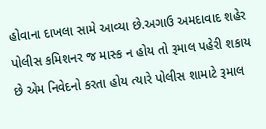હોવાના દાખલા સામે આવ્યા છે.અગાઉ અમદાવાદ શહેર પોલીસ કમિશનર જ માસ્ક ન હોય તો રૂમાલ પહેરી શકાય છે એમ નિવેદનો કરતા હોય ત્યારે પોલીસ શામાટે રૂમાલ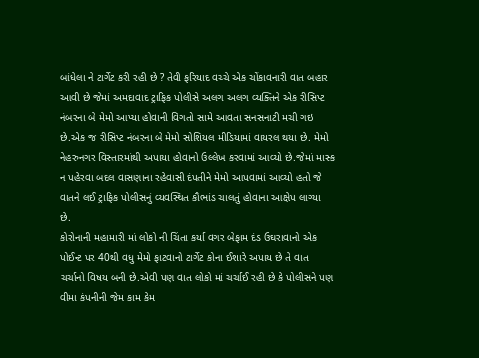બાંધેલા ને ટાર્ગેટ કરી રહી છે ? તેવી ફરિયાદ વચ્ચે એક ચોંકાવનારી વાત બહાર આવી છે જેમાં અમદાવાદ ટ્રાફિક પોલીસે અલગ અલગ વ્યક્તિને એક રીસિપ્ટ નંબરના બે મેમો આપ્યા હોવાની વિગતો સામે આવતા સનસનાટી મચી ગઇ છે.એક જ રીસિપ્ટ નંબરના બે મેમો સોશિયલ મીડિયામાં વાયરલ થયા છે. મેમો નેહરુનગર વિસ્તારમાંથી અપાયા હોવાનો ઉલ્લેખ કરવામાં આવ્યો છે.જેમાં માસ્ક ન પહેરવા બદલ વાસણાના રહેવાસી દંપતીને મેમો આપવામાં આવ્યો હતો જે વાતને લઈ ટ્રાફિક પોલીસનું વ્યવસ્થિત કૌભાંડ ચાલતું હોવાના આક્ષેપ લાગ્યા છે.
કોરોનાની મહામારી માં લોકો ની ચિંતા કર્યા વગર બેફામ દંડ ઉઘરાવાનો એક પોઈન્ટ પર 40થી વધુ મેમો ફાટવાનો ટાર્ગેટ કોના ઈશારે અપાય છે તે વાત ચર્ચાનો વિષય બની છે.એવી પણ વાત લોકો માં ચર્ચાઈ રહી છે કે પોલીસને પણ વીમા કંપનીની જેમ કામ કેમ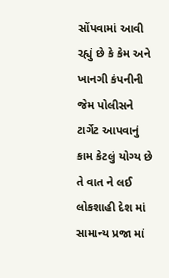સોંપવામાં આવી રહ્યું છે કે કેમ અને ખાનગી કંપનીની જેમ પોલીસને ટાર્ગેટ આપવાનું કામ કેટલું યોગ્ય છે તે વાત ને લઈ લોકશાહી દેશ માં સામાન્ય પ્રજા માં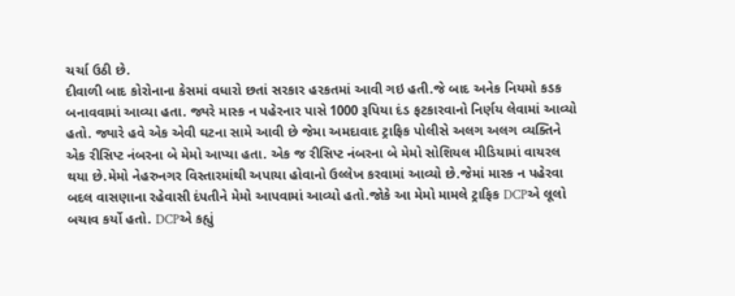ચર્ચા ઉઠી છે.
દીવાળી બાદ કોરોનાના કેસમાં વધારો છતાં સરકાર હરકતમાં આવી ગઇ હતી.જે બાદ અનેક નિયમો કડક બનાવવામાં આવ્યા હતા. જ્યરે માસ્ક ન પહેરનાર પાસે 1000 રૂપિયા દંડ ફટકારવાનો નિર્ણય લેવામાં આવ્યો હતો. જ્યારે હવે એક એવી ઘટના સામે આવી છે જેમા અમદાવાદ ટ્રાફિક પોલીસે અલગ અલગ વ્યક્તિને એક રીસિપ્ટ નંબરના બે મેમો આપ્યા હતા. એક જ રીસિપ્ટ નંબરના બે મેમો સોશિયલ મીડિયામાં વાયરલ થયા છે.મેમો નેહરુનગર વિસ્તારમાંથી અપાયા હોવાનો ઉલ્લેખ કરવામાં આવ્યો છે.જેમાં માસ્ક ન પહેરવા બદલ વાસણાના રહેવાસી દંપતીને મેમો આપવામાં આવ્યો હતો.જોકે આ મેમો મામલે ટ્રાફિક DCPએ લૂલો બચાવ કર્યો હતો. DCPએ કહ્યું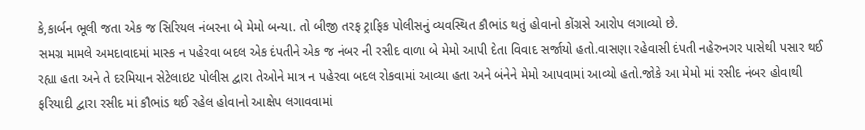કે,કાર્બન ભૂલી જતા એક જ સિરિયલ નંબરના બે મેમો બન્યા. તો બીજી તરફ ટ્રાફિક પોલીસનું વ્યવસ્થિત કૌભાંડ થતું હોવાનો કોંગ્રસે આરોપ લગાવ્યો છે.
સમગ્ર મામલે અમદાવાદમાં માસ્ક ન પહેરવા બદલ એક દંપતીને એક જ નંબર ની રસીદ વાળા બે મેમો આપી દેતા વિવાદ સર્જાયો હતો.વાસણા રહેવાસી દંપતી નહેરુનગર પાસેથી પસાર થઈ રહ્યા હતા અને તે દરમિયાન સેટેલાઇટ પોલીસ દ્વારા તેઓને માત્ર ન પહેરવા બદલ રોકવામાં આવ્યા હતા અને બંનેને મેમો આપવામાં આવ્યો હતો.જોકે આ મેમો માં રસીદ નંબર હોવાથી ફરિયાદી દ્વારા રસીદ માં કૌભાંડ થઈ રહેલ હોવાનો આક્ષેપ લગાવવામાં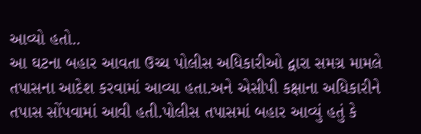આવ્યો હતો..
આ ઘટના બહાર આવતા ઉચ્ચ પોલીસ અધિકારીઓ દ્વારા સમગ્ર મામલે તપાસના આદેશ કરવામાં આવ્યા હતા.અને એસીપી કક્ષાના અધિકારીને તપાસ સોંપવામાં આવી હતી.પોલીસ તપાસમાં બહાર આવ્યું હતું કે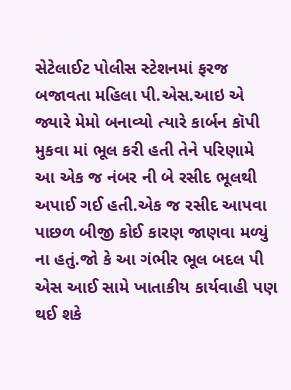સેટેલાઈટ પોલીસ સ્ટેશનમાં ફરજ બજાવતા મહિલા પી.એસ.આઇ એ જ્યારે મેમો બનાવ્યો ત્યારે કાર્બન કૉપી મુકવા માં ભૂલ કરી હતી તેને પરિણામે આ એક જ નંબર ની બે રસીદ ભૂલથી અપાઈ ગઈ હતી.એક જ રસીદ આપવા પાછળ બીજી કોઈ કારણ જાણવા મળ્યું ના હતું.જો કે આ ગંભીર ભૂલ બદલ પી એસ આઈ સામે ખાતાકીય કાર્યવાહી પણ થઈ શકે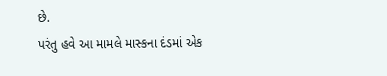છે.
પરંતુ હવે આ મામલે માસ્કના દંડમાં એક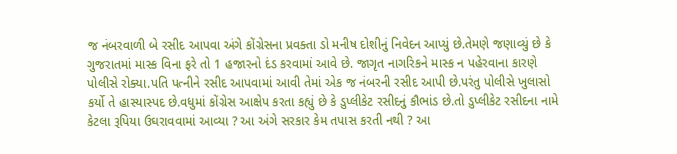જ નંબરવાળી બે રસીદ આપવા અંગે કોંગ્રેસના પ્રવક્તા ડો મનીષ દોશીનું નિવેદન આપ્યું છે.તેમણે જણાવ્યું છે કે ગુજરાતમાં માસ્ક વિના ફરે તો 1 હજારનો દંડ કરવામાં આવે છે. જાગૃત નાગરિકને માસ્ક ન પહેરવાના કારણે પોલીસે રોક્યા.પતિ પત્નીને રસીદ આપવામાં આવી તેમાં એક જ નંબરની રસીદ આપી છે.પરંતુ પોલીસે ખુલાસો કર્યો તે હાસ્યાસ્પદ છે.વધુમાં કોંગ્રેસ આક્ષેપ કરતા કહ્યું છે કે ડુપ્લીકેટ રસીદનું કૌભાંડ છે.તો ડુપ્લીકેટ રસીદના નામે કેટલા રૂપિયા ઉઘરાવવામાં આવ્યા ? આ અંગે સરકાર કેમ તપાસ કરતી નથી ? આ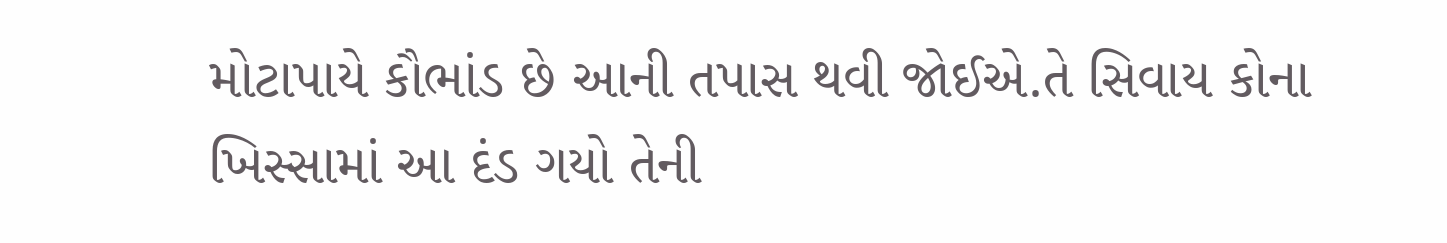મોટાપાયે કૌભાંડ છે આની તપાસ થવી જોઈએ.તે સિવાય કોના ખિસ્સામાં આ દંડ ગયો તેની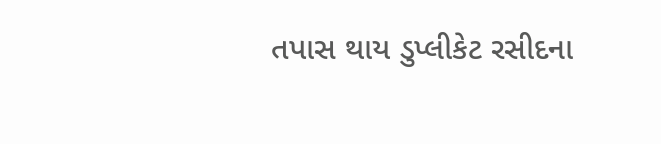તપાસ થાય ડુપ્લીકેટ રસીદના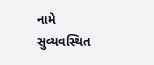નામે સુવ્યવસ્થિત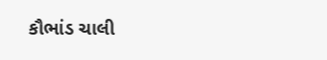કૌભાંડ ચાલી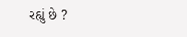રહ્યું છે ?